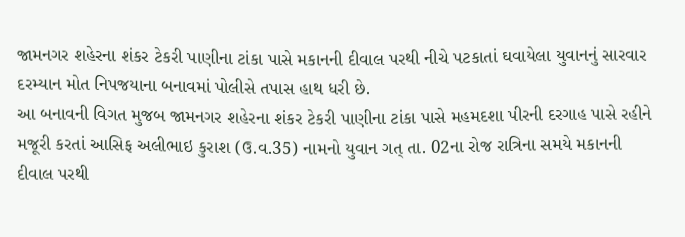જામનગર શહેરના શંકર ટેકરી પાણીના ટાંકા પાસે મકાનની દીવાલ પરથી નીચે પટકાતાં ઘવાયેલા યુવાનનું સારવાર દરમ્યાન મોત નિપજયાના બનાવમાં પોલીસે તપાસ હાથ ધરી છે.
આ બનાવની વિગત મુજબ જામનગર શહેરના શંકર ટેકરી પાણીના ટાંકા પાસે મહમદશા પીરની દરગાહ પાસે રહીને મજૂરી કરતાં આસિફ અલીભાઇ કુરાશ (ઉ.વ.35) નામનો યુવાન ગત્ તા. 02ના રોજ રાત્રિના સમયે મકાનની દીવાલ પરથી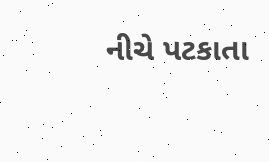નીચે પટકાતા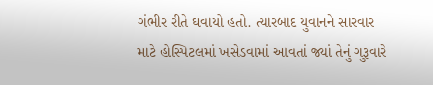ગંભીર રીતે ઘવાયો હતો. ત્યારબાદ યુવાનને સારવાર માટે હોસ્પિટલમાં ખસેડવામાં આવતાં જ્યાં તેનું ગુરૂવારે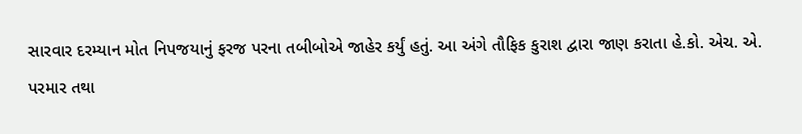સારવાર દરમ્યાન મોત નિપજયાનું ફરજ પરના તબીબોએ જાહેર કર્યું હતું. આ અંગે તૌફિક કુરાશ દ્વારા જાણ કરાતા હે.કો. એચ. એ. પરમાર તથા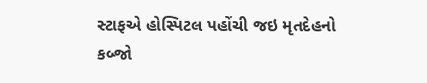સ્ટાફએ હોસ્પિટલ પહોંચી જઇ મૃતદેહનો કબ્જો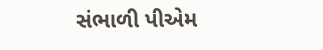સંભાળી પીએમ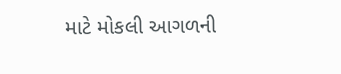માટે મોકલી આગળની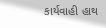કાર્યવાહી હાથ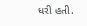ધરી હતી.